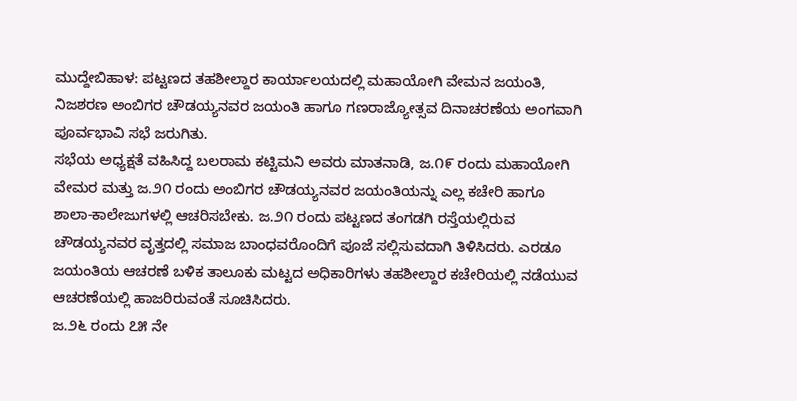ಮುದ್ದೇಬಿಹಾಳ: ಪಟ್ಟಣದ ತಹಶೀಲ್ದಾರ ಕಾರ್ಯಾಲಯದಲ್ಲಿ ಮಹಾಯೋಗಿ ವೇಮನ ಜಯಂತಿ, ನಿಜಶರಣ ಅಂಬಿಗರ ಚೌಡಯ್ಯನವರ ಜಯಂತಿ ಹಾಗೂ ಗಣರಾಜ್ಯೋತ್ಸವ ದಿನಾಚರಣೆಯ ಅಂಗವಾಗಿ ಪೂರ್ವಭಾವಿ ಸಭೆ ಜರುಗಿತು.
ಸಭೆಯ ಅಧ್ಯಕ್ಷತೆ ವಹಿಸಿದ್ದ ಬಲರಾಮ ಕಟ್ಟಿಮನಿ ಅವರು ಮಾತನಾಡಿ, ಜ.೧೯ ರಂದು ಮಹಾಯೋಗಿ ವೇಮರ ಮತ್ತು ಜ.೨೧ ರಂದು ಅಂಬಿಗರ ಚೌಡಯ್ಯನವರ ಜಯಂತಿಯನ್ನು ಎಲ್ಲ ಕಚೇರಿ ಹಾಗೂ ಶಾಲಾ-ಕಾಲೇಜುಗಳಲ್ಲಿ ಆಚರಿಸಬೇಕು. ಜ.೨೧ ರಂದು ಪಟ್ಟಣದ ತಂಗಡಗಿ ರಸ್ತೆಯಲ್ಲಿರುವ ಚೌಡಯ್ಯನವರ ವೃತ್ತದಲ್ಲಿ ಸಮಾಜ ಬಾಂಧವರೊಂದಿಗೆ ಪೂಜೆ ಸಲ್ಲಿಸುವದಾಗಿ ತಿಳಿಸಿದರು. ಎರಡೂ ಜಯಂತಿಯ ಆಚರಣೆ ಬಳಿಕ ತಾಲೂಕು ಮಟ್ಟದ ಅಧಿಕಾರಿಗಳು ತಹಶೀಲ್ದಾರ ಕಚೇರಿಯಲ್ಲಿ ನಡೆಯುವ ಆಚರಣೆಯಲ್ಲಿ ಹಾಜರಿರುವಂತೆ ಸೂಚಿಸಿದರು.
ಜ.೨೬ ರಂದು ೭೫ ನೇ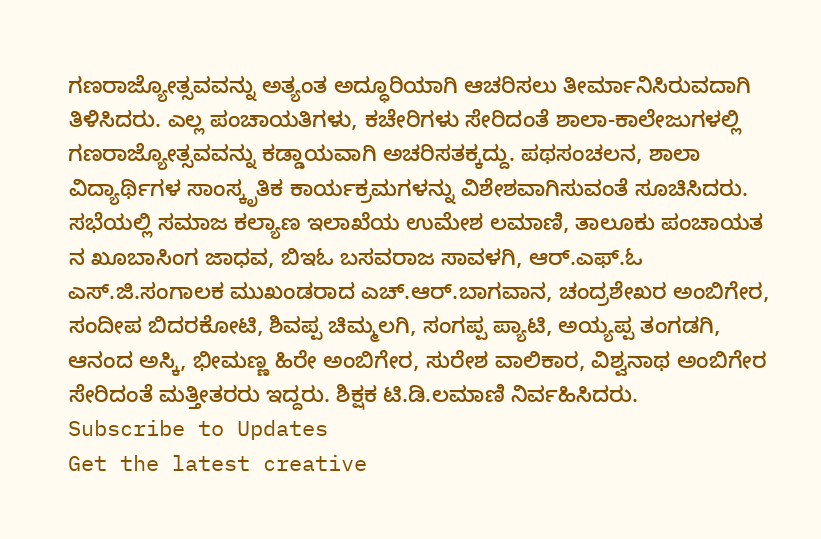ಗಣರಾಜ್ಯೋತ್ಸವವನ್ನು ಅತ್ಯಂತ ಅದ್ಧೂರಿಯಾಗಿ ಆಚರಿಸಲು ತೀರ್ಮಾನಿಸಿರುವದಾಗಿ ತಿಳಿಸಿದರು. ಎಲ್ಲ ಪಂಚಾಯತಿಗಳು, ಕಚೇರಿಗಳು ಸೇರಿದಂತೆ ಶಾಲಾ-ಕಾಲೇಜುಗಳಲ್ಲಿ ಗಣರಾಜ್ಯೋತ್ಸವವನ್ನು ಕಡ್ಡಾಯವಾಗಿ ಅಚರಿಸತಕ್ಕದ್ದು. ಪಥಸಂಚಲನ, ಶಾಲಾ ವಿದ್ಯಾರ್ಥಿಗಳ ಸಾಂಸ್ಕೃತಿಕ ಕಾರ್ಯಕ್ರಮಗಳನ್ನು ವಿಶೇಶವಾಗಿಸುವಂತೆ ಸೂಚಿಸಿದರು.
ಸಭೆಯಲ್ಲಿ ಸಮಾಜ ಕಲ್ಯಾಣ ಇಲಾಖೆಯ ಉಮೇಶ ಲಮಾಣಿ, ತಾಲೂಕು ಪಂಚಾಯತ ನ ಖೂಬಾಸಿಂಗ ಜಾಧವ, ಬಿಇಓ ಬಸವರಾಜ ಸಾವಳಗಿ, ಆರ್.ಎಫ್.ಓ ಎಸ್.ಜಿ.ಸಂಗಾಲಕ ಮುಖಂಡರಾದ ಎಚ್.ಆರ್.ಬಾಗವಾನ, ಚಂದ್ರಶೇಖರ ಅಂಬಿಗೇರ, ಸಂದೀಪ ಬಿದರಕೋಟಿ, ಶಿವಪ್ಪ ಚಿಮ್ಮಲಗಿ, ಸಂಗಪ್ಪ ಪ್ಯಾಟಿ, ಅಯ್ಯಪ್ಪ ತಂಗಡಗಿ, ಆನಂದ ಅಸ್ಕಿ, ಭೀಮಣ್ಣ ಹಿರೇ ಅಂಬಿಗೇರ, ಸುರೇಶ ವಾಲಿಕಾರ, ವಿಶ್ವನಾಥ ಅಂಬಿಗೇರ ಸೇರಿದಂತೆ ಮತ್ತೀತರರು ಇದ್ದರು. ಶಿಕ್ಷಕ ಟಿ.ಡಿ.ಲಮಾಣಿ ನಿರ್ವಹಿಸಿದರು.
Subscribe to Updates
Get the latest creative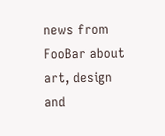news from FooBar about art, design and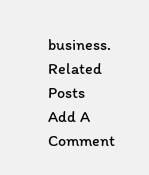business.
Related Posts
Add A Comment